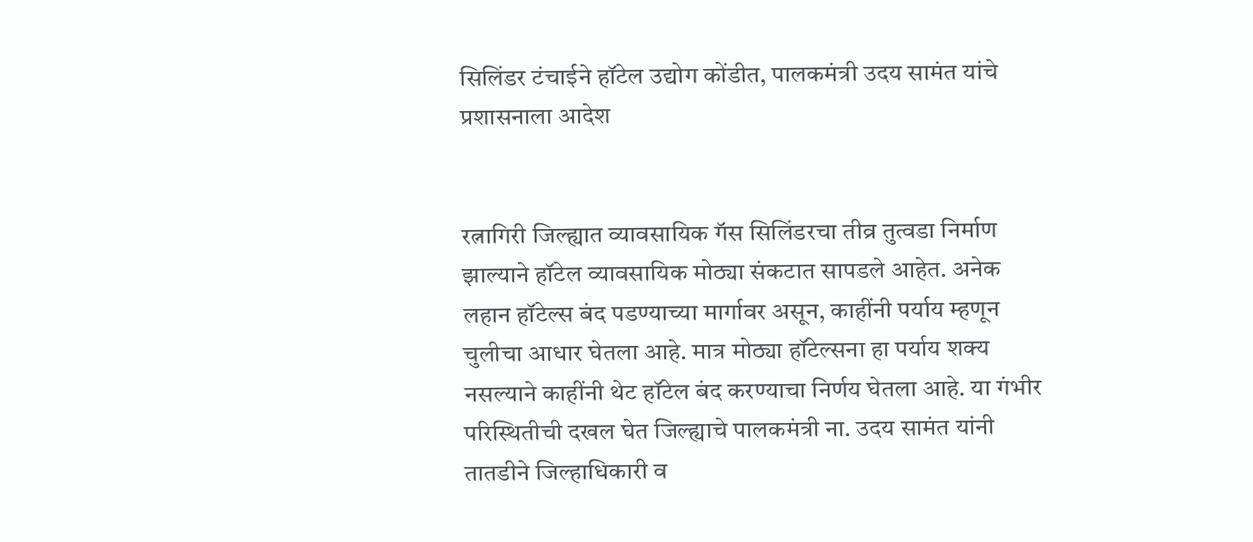सिलिंडर टंचाईने हॉटेल उद्योग कोंडीत, पालकमंत्री उदय सामंत यांचे प्रशासनाला आदेश


रत्नागिरी जिल्ह्यात व्यावसायिक गॅस सिलिंडरचा तीव्र तुत्वडा निर्माण झाल्याने हॉटेल व्यावसायिक मोठ्या संकटात सापडले आहेत. अनेक लहान हॉटेल्स बंद पडण्याच्या मार्गावर असून, काहींनी पर्याय म्हणून चुलीचा आधार घेतला आहे. मात्र मोठ्या हॉटेल्सना हा पर्याय शक्य नसल्याने काहींनी थेट हॉटेल बंद करण्याचा निर्णय घेतला आहे. या गंभीर परिस्थितीची दखल घेत जिल्ह्याचे पालकमंत्री ना. उदय सामंत यांनी तातडीने जिल्हाधिकारी व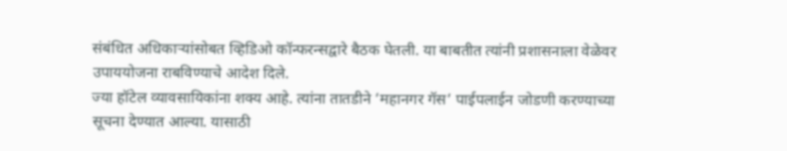संबंधित अधिकार्‍यांसोबत व्हिडिओ कॉन्फरन्सद्वारे बैठक घेतली. या बाबतीत त्यांनी प्रशासनाला वेळेवर उपाययोजना राबविण्याचे आदेश दिले.
ज्या हॉटेल व्यावसायिकांना शक्य आहे. त्यांना तातडीने ’महानगर गॅस’ पाईपलाईन जोडणी करण्याच्या सूचना देण्यात आल्या. यासाठी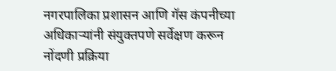नगरपालिका प्रशासन आणि गॅस कंपनीच्या अधिकार्‍यांनी संयुक्तपणे सर्वेक्षण करून नोंदणी प्रक्रिया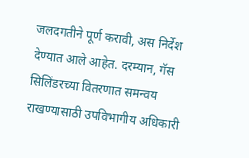जलदगतीने पूर्ण करावी, अस निर्देश देण्यात आले आहेत. दरम्यान, गॅस सिलिंडरच्या वितरणात समन्वय राखण्यासाठी उपविभागीय अधिकारी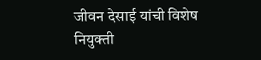जीवन देसाई यांची विशेष नियुक्ती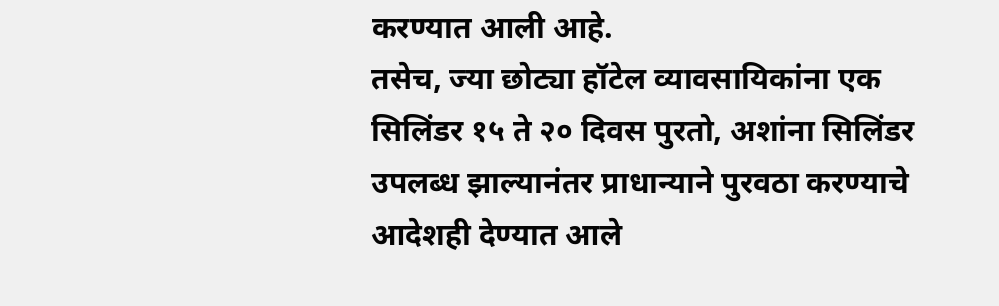करण्यात आली आहे.
तसेच, ज्या छोट्या हॉटेल व्यावसायिकांना एक सिलिंडर १५ ते २० दिवस पुरतो, अशांना सिलिंडर उपलब्ध झाल्यानंतर प्राधान्याने पुरवठा करण्याचे आदेशही देण्यात आले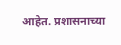आहेत. प्रशासनाच्या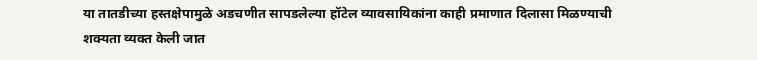या तातडीच्या हस्तक्षेपामुळे अडचणीत सापडलेल्या हॉटेल व्यावसायिकांना काही प्रमाणात दिलासा मिळण्याची शक्यता व्यक्त केली जात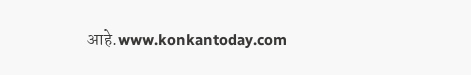आहे.www.konkantoday.com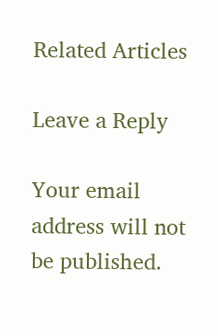Related Articles

Leave a Reply

Your email address will not be published.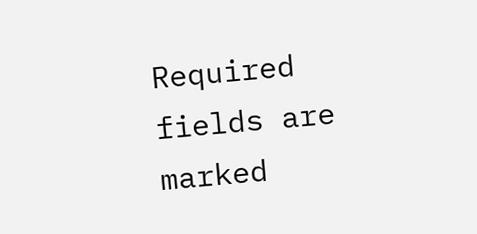Required fields are marked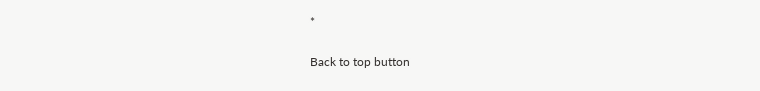*

Back to top button